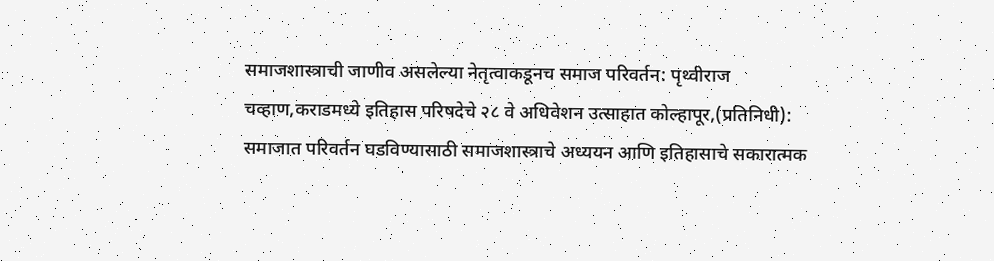समाजशास्त्राची जाणीव असलेल्या नेतृत्वाकडूनच समाज परिवर्तन: पृथ्वीराज चव्हाण,कराडमध्ये इतिहास परिषदेचे २८ वे अधिवेशन उत्साहात कोल्हापूर,(प्रतिनिधी): समाजात परिवर्तन घडविण्यासाठी समाजशास्त्राचे अध्ययन आणि इतिहासाचे सकारात्मक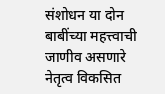संशोधन या दोन बाबींच्या महत्त्वाची जाणीव असणारे नेतृत्व विकसित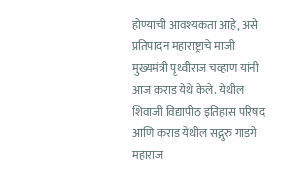होण्याची आवश्यकता आहे, असे प्रतिपादन महाराष्ट्राचे माजी मुख्यमंत्री पृथ्वीराज चव्हाण यांनी आज कराड येथे केले. येथील शिवाजी विद्यापीठ इतिहास परिषद आणि कराड येथील सद्गुरु गाडगे महाराज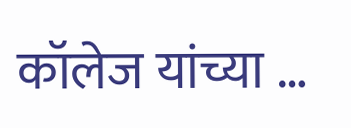कॉलेज यांच्या …